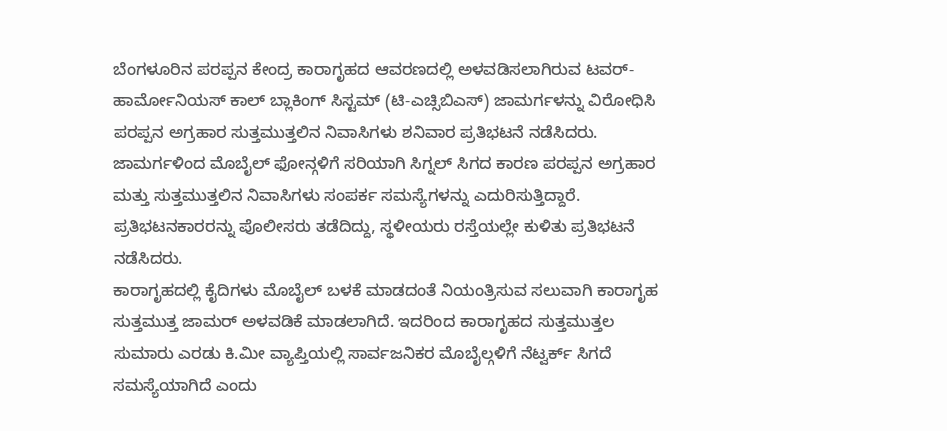ಬೆಂಗಳೂರಿನ ಪರಪ್ಪನ ಕೇಂದ್ರ ಕಾರಾಗೃಹದ ಆವರಣದಲ್ಲಿ ಅಳವಡಿಸಲಾಗಿರುವ ಟವರ್-ಹಾರ್ಮೋನಿಯಸ್ ಕಾಲ್ ಬ್ಲಾಕಿಂಗ್ ಸಿಸ್ಟಮ್ (ಟಿ-ಎಚ್ಸಿಬಿಎಸ್) ಜಾಮರ್ಗಳನ್ನು ವಿರೋಧಿಸಿ ಪರಪ್ಪನ ಅಗ್ರಹಾರ ಸುತ್ತಮುತ್ತಲಿನ ನಿವಾಸಿಗಳು ಶನಿವಾರ ಪ್ರತಿಭಟನೆ ನಡೆಸಿದರು.
ಜಾಮರ್ಗಳಿಂದ ಮೊಬೈಲ್ ಫೋನ್ಗಳಿಗೆ ಸರಿಯಾಗಿ ಸಿಗ್ನಲ್ ಸಿಗದ ಕಾರಣ ಪರಪ್ಪನ ಅಗ್ರಹಾರ ಮತ್ತು ಸುತ್ತಮುತ್ತಲಿನ ನಿವಾಸಿಗಳು ಸಂಪರ್ಕ ಸಮಸ್ಯೆಗಳನ್ನು ಎದುರಿಸುತ್ತಿದ್ದಾರೆ. ಪ್ರತಿಭಟನಕಾರರನ್ನು ಪೊಲೀಸರು ತಡೆದಿದ್ದು, ಸ್ಥಳೀಯರು ರಸ್ತೆಯಲ್ಲೇ ಕುಳಿತು ಪ್ರತಿಭಟನೆ ನಡೆಸಿದರು.
ಕಾರಾಗೃಹದಲ್ಲಿ ಕೈದಿಗಳು ಮೊಬೈಲ್ ಬಳಕೆ ಮಾಡದಂತೆ ನಿಯಂತ್ರಿಸುವ ಸಲುವಾಗಿ ಕಾರಾಗೃಹ ಸುತ್ತಮುತ್ತ ಜಾಮರ್ ಅಳವಡಿಕೆ ಮಾಡಲಾಗಿದೆ. ಇದರಿಂದ ಕಾರಾಗೃಹದ ಸುತ್ತಮುತ್ತಲ ಸುಮಾರು ಎರಡು ಕಿ.ಮೀ ವ್ಯಾಪ್ತಿಯಲ್ಲಿ ಸಾರ್ವಜನಿಕರ ಮೊಬೈಲ್ಗಳಿಗೆ ನೆಟ್ವರ್ಕ್ ಸಿಗದೆ ಸಮಸ್ಯೆಯಾಗಿದೆ ಎಂದು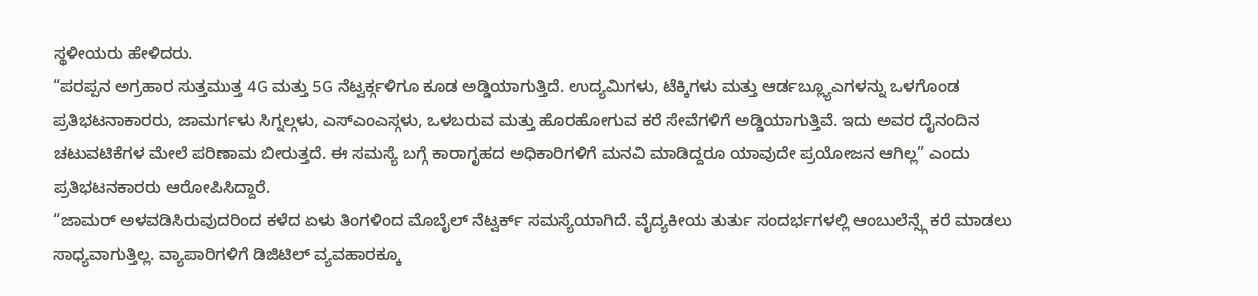ಸ್ಥಳೀಯರು ಹೇಳಿದರು.
“ಪರಪ್ಪನ ಅಗ್ರಹಾರ ಸುತ್ತಮುತ್ತ 4G ಮತ್ತು 5G ನೆಟ್ವರ್ಕ್ಗಳಿಗೂ ಕೂಡ ಅಡ್ಡಿಯಾಗುತ್ತಿದೆ. ಉದ್ಯಮಿಗಳು, ಟೆಕ್ಕಿಗಳು ಮತ್ತು ಆರ್ಡಬ್ಲ್ಯೂಎಗಳನ್ನು ಒಳಗೊಂಡ ಪ್ರತಿಭಟನಾಕಾರರು, ಜಾಮರ್ಗಳು ಸಿಗ್ನಲ್ಗಳು, ಎಸ್ಎಂಎಸ್ಗಳು, ಒಳಬರುವ ಮತ್ತು ಹೊರಹೋಗುವ ಕರೆ ಸೇವೆಗಳಿಗೆ ಅಡ್ಡಿಯಾಗುತ್ತಿವೆ. ಇದು ಅವರ ದೈನಂದಿನ ಚಟುವಟಿಕೆಗಳ ಮೇಲೆ ಪರಿಣಾಮ ಬೀರುತ್ತದೆ. ಈ ಸಮಸ್ಯೆ ಬಗ್ಗೆ ಕಾರಾಗೃಹದ ಅಧಿಕಾರಿಗಳಿಗೆ ಮನವಿ ಮಾಡಿದ್ದರೂ ಯಾವುದೇ ಪ್ರಯೋಜನ ಆಗಿಲ್ಲ” ಎಂದು ಪ್ರತಿಭಟನಕಾರರು ಆರೋಪಿಸಿದ್ದಾರೆ.
“ಜಾಮರ್ ಅಳವಡಿಸಿರುವುದರಿಂದ ಕಳೆದ ಏಳು ತಿಂಗಳಿಂದ ಮೊಬೈಲ್ ನೆಟ್ವರ್ಕ್ ಸಮಸ್ಯೆಯಾಗಿದೆ. ವೈದ್ಯಕೀಯ ತುರ್ತು ಸಂದರ್ಭಗಳಲ್ಲಿ ಆಂಬುಲೆನ್ಸ್ಗೆ ಕರೆ ಮಾಡಲು ಸಾಧ್ಯವಾಗುತ್ತಿಲ್ಲ. ವ್ಯಾಪಾರಿಗಳಿಗೆ ಡಿಜಿಟಿಲ್ ವ್ಯವಹಾರಕ್ಕೂ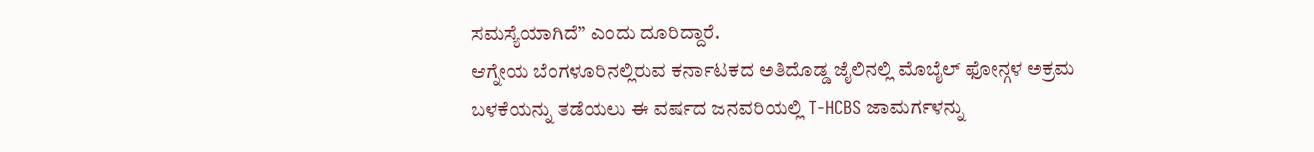ಸಮಸ್ಯೆಯಾಗಿದೆ” ಎಂದು ದೂರಿದ್ದಾರೆ.
ಆಗ್ನೇಯ ಬೆಂಗಳೂರಿನಲ್ಲಿರುವ ಕರ್ನಾಟಕದ ಅತಿದೊಡ್ಡ ಜೈಲಿನಲ್ಲಿ ಮೊಬೈಲ್ ಫೋನ್ಗಳ ಅಕ್ರಮ ಬಳಕೆಯನ್ನು ತಡೆಯಲು ಈ ವರ್ಷದ ಜನವರಿಯಲ್ಲಿ T-HCBS ಜಾಮರ್ಗಳನ್ನು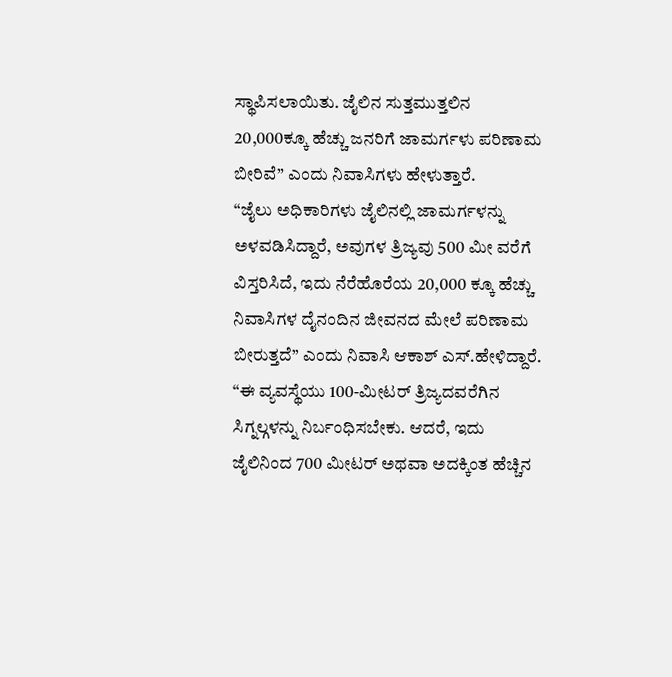ಸ್ಥಾಪಿಸಲಾಯಿತು. ಜೈಲಿನ ಸುತ್ತಮುತ್ತಲಿನ 20,000ಕ್ಕೂ ಹೆಚ್ಚು ಜನರಿಗೆ ಜಾಮರ್ಗಳು ಪರಿಣಾಮ ಬೀರಿವೆ” ಎಂದು ನಿವಾಸಿಗಳು ಹೇಳುತ್ತಾರೆ.
“ಜೈಲು ಅಧಿಕಾರಿಗಳು ಜೈಲಿನಲ್ಲಿ ಜಾಮರ್ಗಳನ್ನು ಅಳವಡಿಸಿದ್ದಾರೆ, ಅವುಗಳ ತ್ರಿಜ್ಯವು 500 ಮೀ ವರೆಗೆ ವಿಸ್ತರಿಸಿದೆ, ಇದು ನೆರೆಹೊರೆಯ 20,000 ಕ್ಕೂ ಹೆಚ್ಚು ನಿವಾಸಿಗಳ ದೈನಂದಿನ ಜೀವನದ ಮೇಲೆ ಪರಿಣಾಮ ಬೀರುತ್ತದೆ” ಎಂದು ನಿವಾಸಿ ಆಕಾಶ್ ಎಸ್.ಹೇಳಿದ್ದಾರೆ.
“ಈ ವ್ಯವಸ್ಥೆಯು 100-ಮೀಟರ್ ತ್ರಿಜ್ಯದವರೆಗಿನ ಸಿಗ್ನಲ್ಗಳನ್ನು ನಿರ್ಬಂಧಿಸಬೇಕು. ಆದರೆ, ಇದು ಜೈಲಿನಿಂದ 700 ಮೀಟರ್ ಅಥವಾ ಅದಕ್ಕಿಂತ ಹೆಚ್ಚಿನ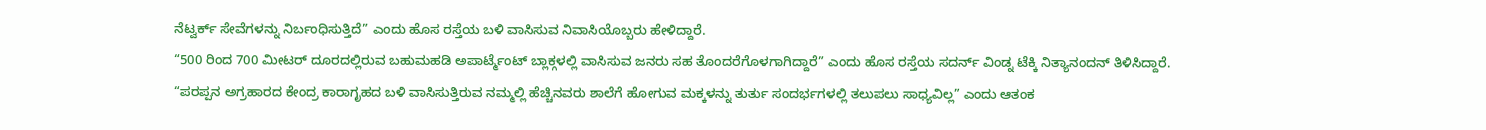ನೆಟ್ವರ್ಕ್ ಸೇವೆಗಳನ್ನು ನಿರ್ಬಂಧಿಸುತ್ತಿದೆ” ಎಂದು ಹೊಸ ರಸ್ತೆಯ ಬಳಿ ವಾಸಿಸುವ ನಿವಾಸಿಯೊಬ್ಬರು ಹೇಳಿದ್ದಾರೆ.
“500 ರಿಂದ 700 ಮೀಟರ್ ದೂರದಲ್ಲಿರುವ ಬಹುಮಹಡಿ ಅಪಾರ್ಟ್ಮೆಂಟ್ ಬ್ಲಾಕ್ಗಳಲ್ಲಿ ವಾಸಿಸುವ ಜನರು ಸಹ ತೊಂದರೆಗೊಳಗಾಗಿದ್ದಾರೆ” ಎಂದು ಹೊಸ ರಸ್ತೆಯ ಸದರ್ನ್ ವಿಂಡ್ನ ಟೆಕ್ಕಿ ನಿತ್ಯಾನಂದನ್ ತಿಳಿಸಿದ್ದಾರೆ.
“ಪರಪ್ಪನ ಅಗ್ರಹಾರದ ಕೇಂದ್ರ ಕಾರಾಗೃಹದ ಬಳಿ ವಾಸಿಸುತ್ತಿರುವ ನಮ್ಮಲ್ಲಿ ಹೆಚ್ಚಿನವರು ಶಾಲೆಗೆ ಹೋಗುವ ಮಕ್ಕಳನ್ನು ತುರ್ತು ಸಂದರ್ಭಗಳಲ್ಲಿ ತಲುಪಲು ಸಾಧ್ಯವಿಲ್ಲ” ಎಂದು ಆತಂಕ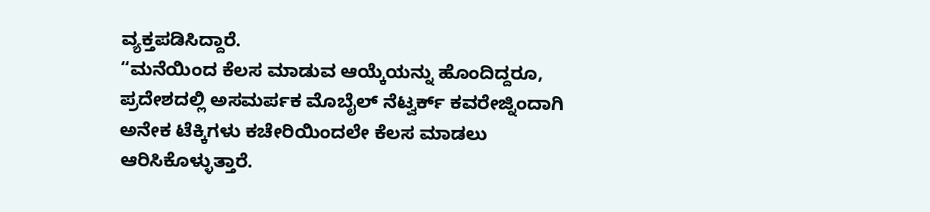ವ್ಯಕ್ತಪಡಿಸಿದ್ದಾರೆ.
“ಮನೆಯಿಂದ ಕೆಲಸ ಮಾಡುವ ಆಯ್ಕೆಯನ್ನು ಹೊಂದಿದ್ದರೂ, ಪ್ರದೇಶದಲ್ಲಿ ಅಸಮರ್ಪಕ ಮೊಬೈಲ್ ನೆಟ್ವರ್ಕ್ ಕವರೇಜ್ನಿಂದಾಗಿ ಅನೇಕ ಟೆಕ್ಕಿಗಳು ಕಚೇರಿಯಿಂದಲೇ ಕೆಲಸ ಮಾಡಲು ಆರಿಸಿಕೊಳ್ಳುತ್ತಾರೆ.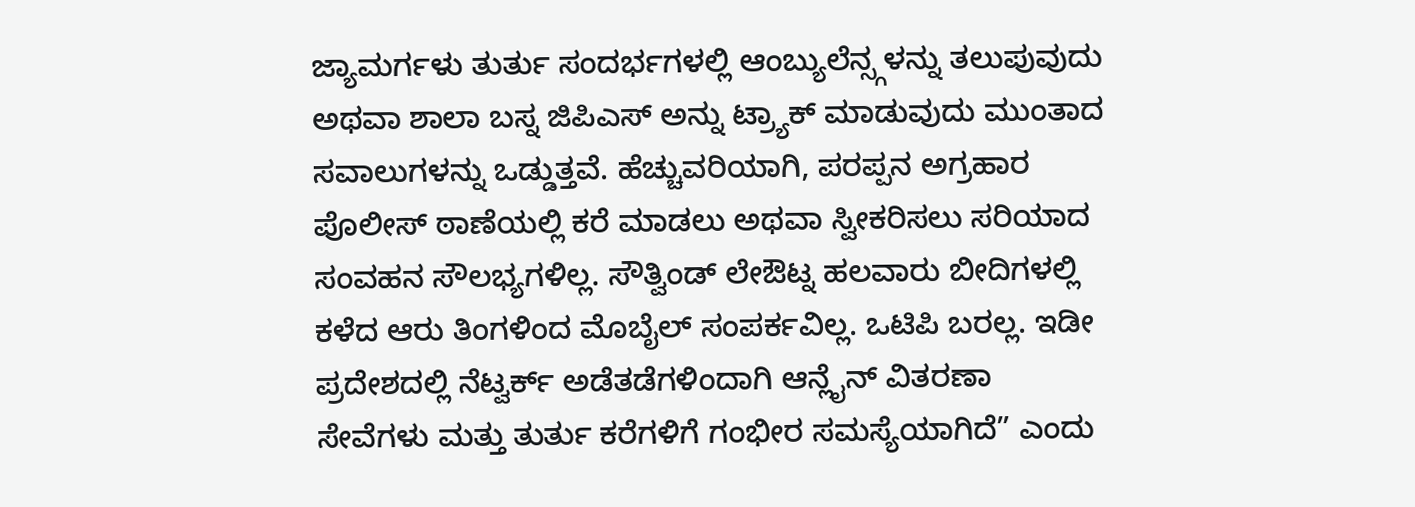ಜ್ಯಾಮರ್ಗಳು ತುರ್ತು ಸಂದರ್ಭಗಳಲ್ಲಿ ಆಂಬ್ಯುಲೆನ್ಸ್ಗಳನ್ನು ತಲುಪುವುದು ಅಥವಾ ಶಾಲಾ ಬಸ್ನ ಜಿಪಿಎಸ್ ಅನ್ನು ಟ್ರ್ಯಾಕ್ ಮಾಡುವುದು ಮುಂತಾದ ಸವಾಲುಗಳನ್ನು ಒಡ್ಡುತ್ತವೆ. ಹೆಚ್ಚುವರಿಯಾಗಿ, ಪರಪ್ಪನ ಅಗ್ರಹಾರ ಪೊಲೀಸ್ ಠಾಣೆಯಲ್ಲಿ ಕರೆ ಮಾಡಲು ಅಥವಾ ಸ್ವೀಕರಿಸಲು ಸರಿಯಾದ ಸಂವಹನ ಸೌಲಭ್ಯಗಳಿಲ್ಲ. ಸೌತ್ವಿಂಡ್ ಲೇಔಟ್ನ ಹಲವಾರು ಬೀದಿಗಳಲ್ಲಿ ಕಳೆದ ಆರು ತಿಂಗಳಿಂದ ಮೊಬೈಲ್ ಸಂಪರ್ಕವಿಲ್ಲ. ಒಟಿಪಿ ಬರಲ್ಲ. ಇಡೀ ಪ್ರದೇಶದಲ್ಲಿ ನೆಟ್ವರ್ಕ್ ಅಡೆತಡೆಗಳಿಂದಾಗಿ ಆನ್ಲೈನ್ ವಿತರಣಾ ಸೇವೆಗಳು ಮತ್ತು ತುರ್ತು ಕರೆಗಳಿಗೆ ಗಂಭೀರ ಸಮಸ್ಯೆಯಾಗಿದೆ” ಎಂದು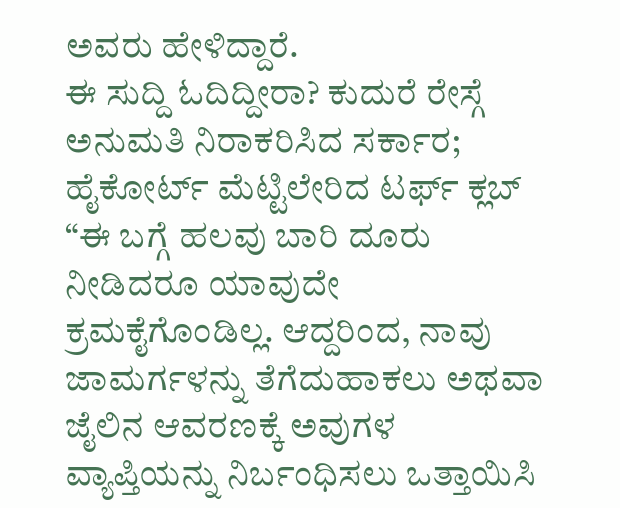ಅವರು ಹೇಳಿದ್ದಾರೆ.
ಈ ಸುದ್ದಿ ಓದಿದ್ದೀರಾ? ಕುದುರೆ ರೇಸ್ಗೆ ಅನುಮತಿ ನಿರಾಕರಿಸಿದ ಸರ್ಕಾರ; ಹೈಕೋರ್ಟ್ ಮೆಟ್ಟಿಲೇರಿದ ಟರ್ಫ್ ಕ್ಲಬ್
“ಈ ಬಗ್ಗೆ ಹಲವು ಬಾರಿ ದೂರು ನೀಡಿದರೂ ಯಾವುದೇ ಕ್ರಮಕೈಗೊಂಡಿಲ್ಲ. ಆದ್ದರಿಂದ, ನಾವು ಜಾಮರ್ಗಳನ್ನು ತೆಗೆದುಹಾಕಲು ಅಥವಾ ಜೈಲಿನ ಆವರಣಕ್ಕೆ ಅವುಗಳ ವ್ಯಾಪ್ತಿಯನ್ನು ನಿರ್ಬಂಧಿಸಲು ಒತ್ತಾಯಿಸಿ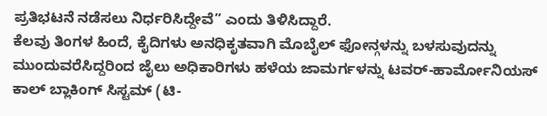ಪ್ರತಿಭಟನೆ ನಡೆಸಲು ನಿರ್ಧರಿಸಿದ್ದೇವೆ” ಎಂದು ತಿಳಿಸಿದ್ದಾರೆ.
ಕೆಲವು ತಿಂಗಳ ಹಿಂದೆ, ಕೈದಿಗಳು ಅನಧಿಕೃತವಾಗಿ ಮೊಬೈಲ್ ಫೋನ್ಗಳನ್ನು ಬಳಸುವುದನ್ನು ಮುಂದುವರೆಸಿದ್ದರಿಂದ ಜೈಲು ಅಧಿಕಾರಿಗಳು ಹಳೆಯ ಜಾಮರ್ಗಳನ್ನು ಟವರ್-ಹಾರ್ಮೋನಿಯಸ್ ಕಾಲ್ ಬ್ಲಾಕಿಂಗ್ ಸಿಸ್ಟಮ್ (ಟಿ-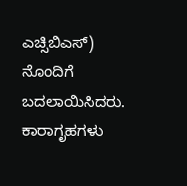ಎಚ್ಸಿಬಿಎಸ್) ನೊಂದಿಗೆ ಬದಲಾಯಿಸಿದರು.
ಕಾರಾಗೃಹಗಳು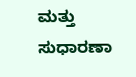ಮತ್ತು ಸುಧಾರಣಾ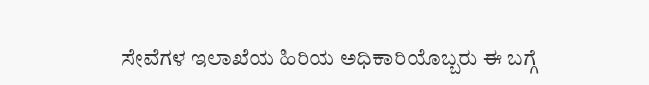ಸೇವೆಗಳ ಇಲಾಖೆಯ ಹಿರಿಯ ಅಧಿಕಾರಿಯೊಬ್ಬರು ಈ ಬಗ್ಗೆ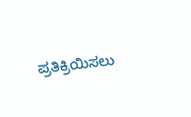ಪ್ರತಿಕ್ರಿಯಿಸಲು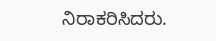ನಿರಾಕರಿಸಿದರು.